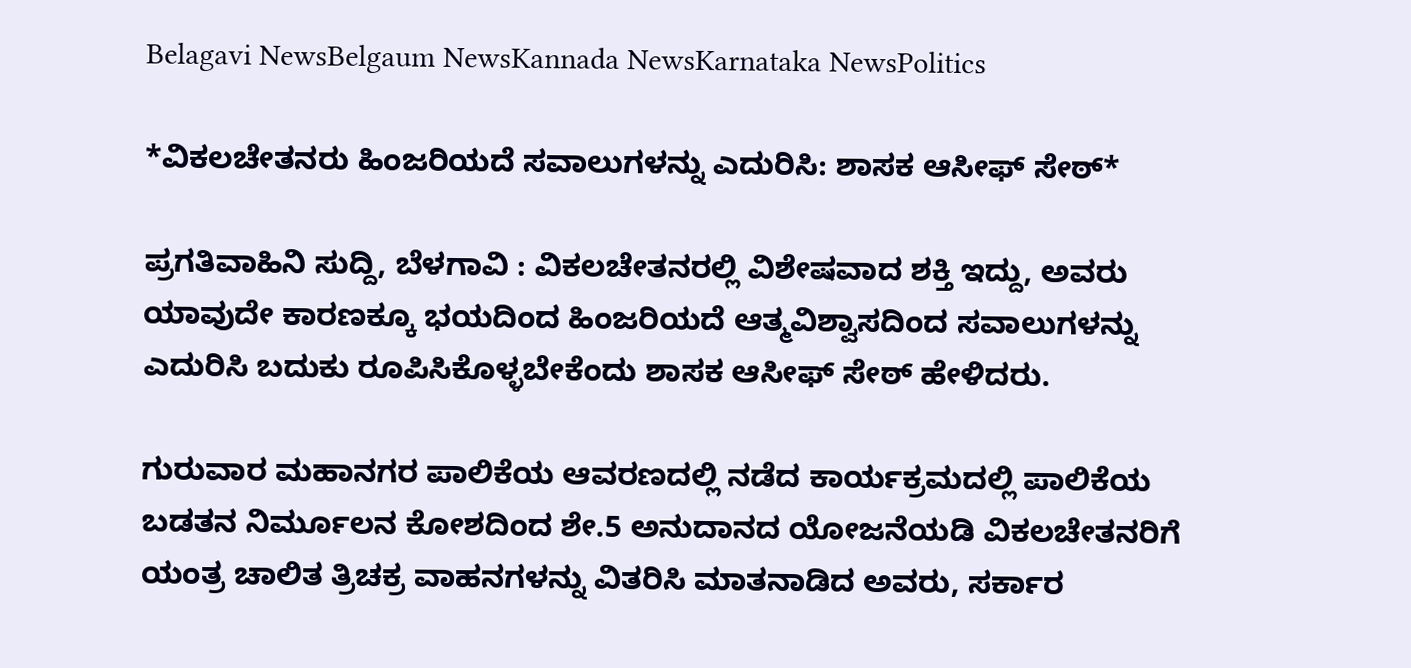Belagavi NewsBelgaum NewsKannada NewsKarnataka NewsPolitics

*ವಿಕಲಚೇತನರು ಹಿಂಜರಿಯದೆ ಸವಾಲುಗಳನ್ನು ಎದುರಿಸಿ: ಶಾಸಕ ಆಸೀಫ್ ಸೇಠ್*

ಪ್ರಗತಿವಾಹಿನಿ ಸುದ್ದಿ, ಬೆಳಗಾವಿ : ವಿಕಲಚೇತನರಲ್ಲಿ ವಿಶೇಷವಾದ ಶಕ್ತಿ ಇದ್ದು, ಅವರು ಯಾವುದೇ ಕಾರಣಕ್ಕೂ ಭಯದಿಂದ ಹಿಂಜರಿಯದೆ ಆತ್ಮವಿಶ್ವಾಸದಿಂದ ಸವಾಲುಗಳನ್ನು ಎದುರಿಸಿ ಬದುಕು ರೂಪಿಸಿಕೊಳ್ಳಬೇಕೆಂದು ಶಾಸಕ ಆಸೀಫ್ ಸೇಠ್ ಹೇಳಿದರು.

ಗುರುವಾರ ಮಹಾನಗರ ಪಾಲಿಕೆಯ ಆವರಣದಲ್ಲಿ ನಡೆದ ಕಾರ್ಯಕ್ರಮದಲ್ಲಿ ಪಾಲಿಕೆಯ ಬಡತನ ನಿರ್ಮೂಲನ ಕೋಶದಿಂದ ಶೇ.5 ಅನುದಾನದ ಯೋಜನೆಯಡಿ ವಿಕಲಚೇತನರಿಗೆ ಯಂತ್ರ ಚಾಲಿತ ತ್ರಿಚಕ್ರ ವಾಹನಗಳನ್ನು ವಿತರಿಸಿ ಮಾತನಾಡಿದ ಅವರು, ಸರ್ಕಾರ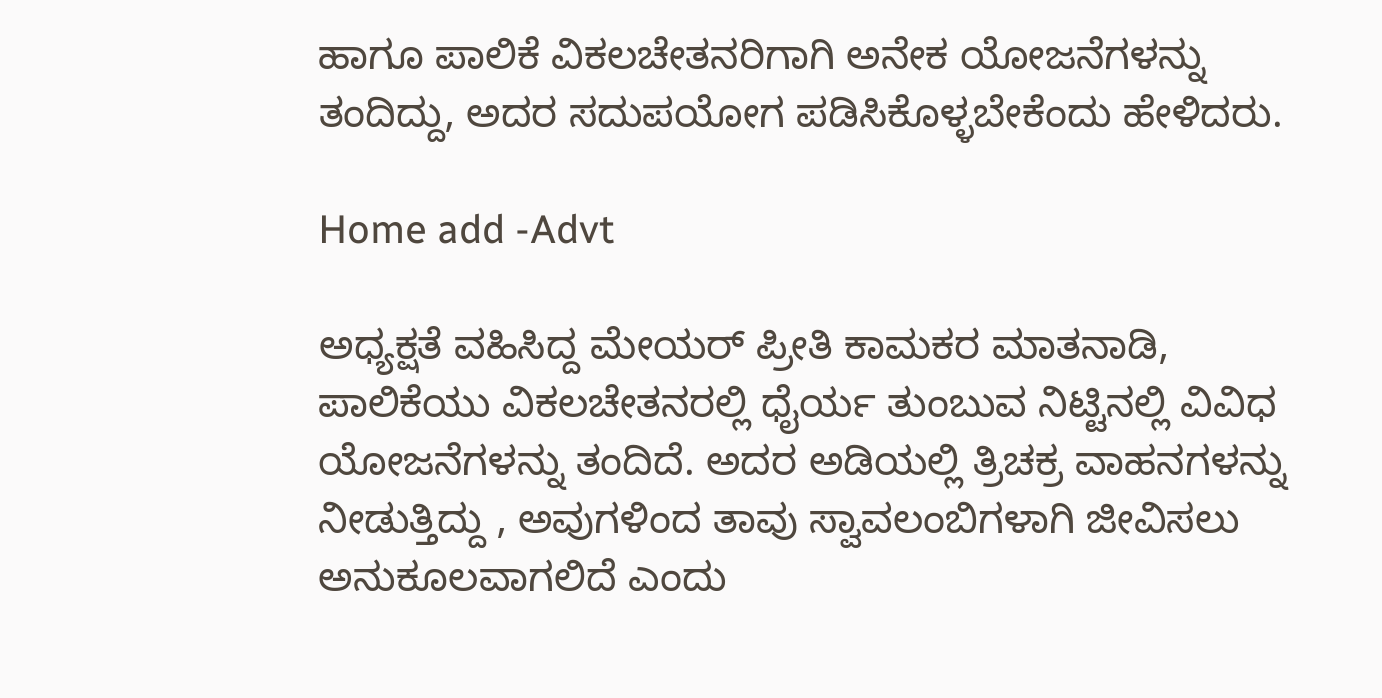ಹಾಗೂ ಪಾಲಿಕೆ ವಿಕಲಚೇತನರಿಗಾಗಿ ಅನೇಕ ಯೋಜನೆಗಳನ್ನು ತಂದಿದ್ದು, ಅದರ ಸದುಪಯೋಗ ಪಡಿಸಿಕೊಳ್ಳಬೇಕೆಂದು ಹೇಳಿದರು.

Home add -Advt

ಅಧ್ಯಕ್ಷತೆ ವಹಿಸಿದ್ದ ಮೇಯರ್ ಪ್ರೀತಿ ಕಾಮಕರ ಮಾತನಾಡಿ, ಪಾಲಿಕೆಯು ವಿಕಲಚೇತನರಲ್ಲಿ ಧೈರ್ಯ ತುಂಬುವ ನಿಟ್ಟಿನಲ್ಲಿ ವಿವಿಧ ಯೋಜನೆಗಳನ್ನು ತಂದಿದೆ. ಅದರ ಅಡಿಯಲ್ಲಿ ತ್ರಿಚಕ್ರ ವಾಹನಗಳನ್ನು ನೀಡುತ್ತಿದ್ದು , ಅವುಗಳಿಂದ ತಾವು ಸ್ವಾವಲಂಬಿಗಳಾಗಿ ಜೀವಿಸಲು ಅನುಕೂಲವಾಗಲಿದೆ ಎಂದು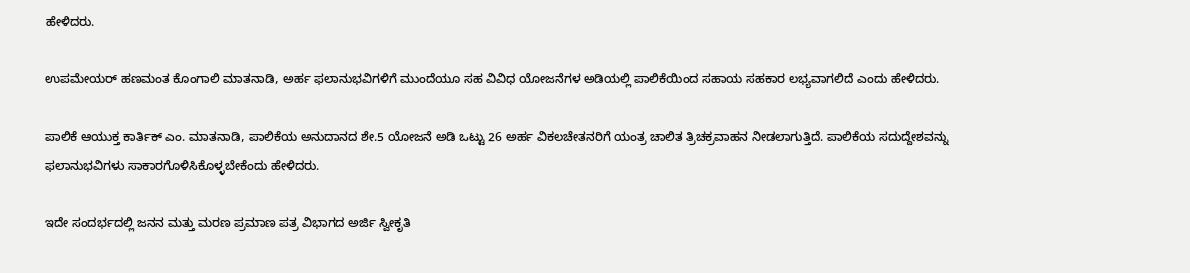ಹೇಳಿದರು.

ಉಪಮೇಯರ್ ಹಣಮಂತ ಕೊಂಗಾಲಿ ಮಾತನಾಡಿ, ಅರ್ಹ ಫಲಾನುಭವಿಗಳಿಗೆ ಮುಂದೆಯೂ ಸಹ ವಿವಿಧ ಯೋಜನೆಗಳ ಅಡಿಯಲ್ಲಿ ಪಾಲಿಕೆಯಿಂದ ಸಹಾಯ ಸಹಕಾರ ಲಭ್ಯವಾಗಲಿದೆ ಎಂದು ಹೇಳಿದರು.

ಪಾಲಿಕೆ ಆಯುಕ್ತ ಕಾರ್ತಿಕ್ ಎಂ. ಮಾತನಾಡಿ, ಪಾಲಿಕೆಯ ಅನುದಾನದ ಶೇ.5 ಯೋಜನೆ ಅಡಿ ಒಟ್ಟು 26 ಅರ್ಹ ವಿಕಲಚೇತನರಿಗೆ ಯಂತ್ರ ಚಾಲಿತ ತ್ರಿಚಕ್ರವಾಹನ ನೀಡಲಾಗುತ್ತಿದೆ. ಪಾಲಿಕೆಯ ಸದುದ್ದೇಶವನ್ನು ಫಲಾನುಭವಿಗಳು ಸಾಕಾರಗೊಳಿಸಿಕೊಳ್ಳಬೇಕೆಂದು ಹೇಳಿದರು.

ಇದೇ ಸಂದರ್ಭದಲ್ಲಿ ಜನನ ಮತ್ತು ಮರಣ ಪ್ರಮಾಣ ಪತ್ರ ವಿಭಾಗದ ಅರ್ಜಿ ಸ್ವೀಕೃತಿ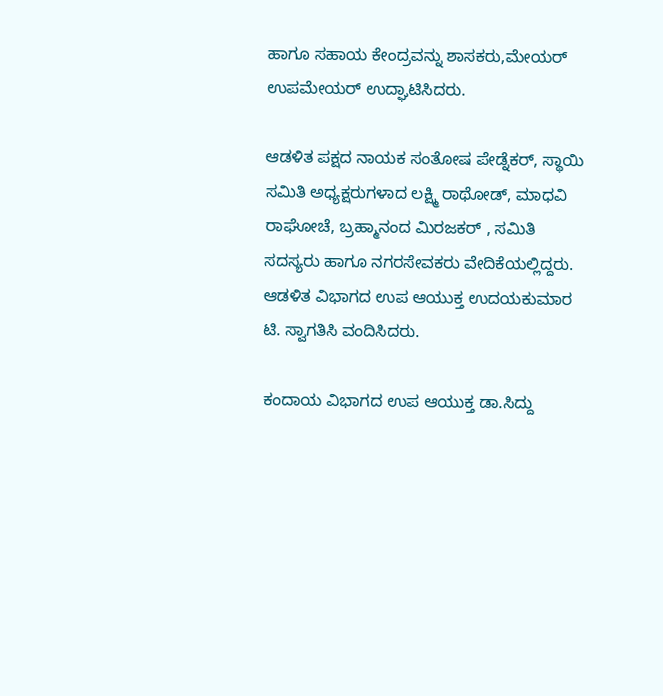ಹಾಗೂ ಸಹಾಯ ಕೇಂದ್ರವನ್ನು ಶಾಸಕರು,ಮೇಯರ್ ಉಪಮೇಯರ್ ಉದ್ಘಾಟಿಸಿದರು.

ಆಡಳಿತ ಪಕ್ಷದ ನಾಯಕ ಸಂತೋಷ ಪೇಡ್ನೆಕರ್, ಸ್ಥಾಯಿ ಸಮಿತಿ ಅಧ್ಯಕ್ಷರುಗಳಾದ ಲಕ್ಷ್ಮಿ ರಾಥೋಡ್, ಮಾಧವಿ ರಾಘೋಚೆ, ಬ್ರಹ್ಮಾನಂದ ಮಿರಜಕರ್ , ಸಮಿತಿ ಸದಸ್ಯರು ಹಾಗೂ ನಗರಸೇವಕರು ವೇದಿಕೆಯಲ್ಲಿದ್ದರು. ಆಡಳಿತ ವಿಭಾಗದ ಉಪ ಆಯುಕ್ತ ಉದಯಕುಮಾರ ಟಿ. ಸ್ವಾಗತಿಸಿ ವಂದಿಸಿದರು.

ಕಂದಾಯ ವಿಭಾಗದ ಉಪ ಆಯುಕ್ತ ಡಾ.ಸಿದ್ದು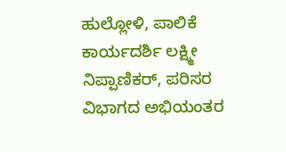ಹುಲ್ಲೋಳಿ, ಪಾಲಿಕೆ ಕಾರ್ಯದರ್ಶಿ ಲಕ್ಷ್ಮೀ ನಿಪ್ಪಾಣಿಕರ್, ಪರಿಸರ ವಿಭಾಗದ ಅಭಿಯಂತರ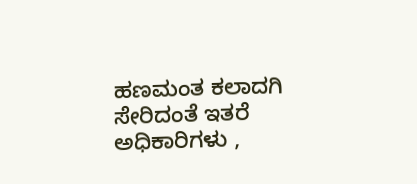ಹಣಮಂತ ಕಲಾದಗಿ ಸೇರಿದಂತೆ ಇತರೆ ಅಧಿಕಾರಿಗಳು ,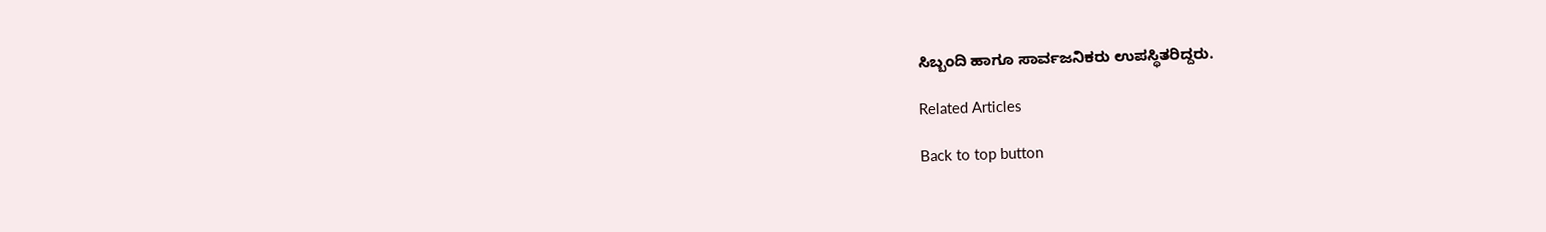ಸಿಬ್ಬಂದಿ ಹಾಗೂ ಸಾರ್ವಜನಿಕರು ಉಪಸ್ಥಿತರಿದ್ದರು.

Related Articles

Back to top button